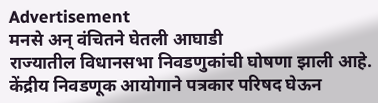Advertisement
मनसे अन् वंचितने घेतली आघाडी
राज्यातील विधानसभा निवडणुकांची घोषणा झाली आहे. केंद्रीय निवडणूक आयोगाने पत्रकार परिषद घेऊन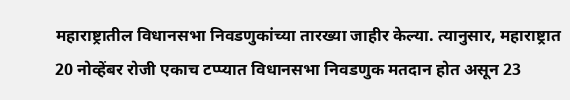महाराष्ट्रातील विधानसभा निवडणुकांच्या तारख्या जाहीर केल्या. त्यानुसार, महाराष्ट्रात 20 नोव्हेंबर रोजी एकाच टप्प्यात विधानसभा निवडणुक मतदान होत असून 23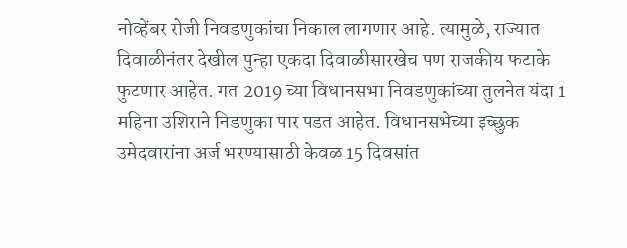नोव्हेंबर रोजी निवडणुकांचा निकाल लागणार आहे. त्यामुळे, राज्यात दिवाळीनंतर देखील पुन्हा एकदा दिवाळीसारखेच पण राजकीय फटाके फुटणार आहेत. गत 2019 च्या विधानसभा निवडणुकांच्या तुलनेत यंदा 1 महिना उशिराने निडणुका पार पडत आहेत. विधानसभेच्या इच्छुक उमेदवारांना अर्ज भरण्यासाठी केवळ 15 दिवसांत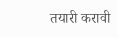तयारी करावी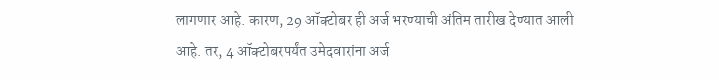लागणार आहे. कारण, 29 ऑक्टोबर ही अर्ज भरण्याची अंतिम तारीख देण्यात आली आहे. तर, 4 ऑक्टोबरपर्यंत उमेदवारांना अर्ज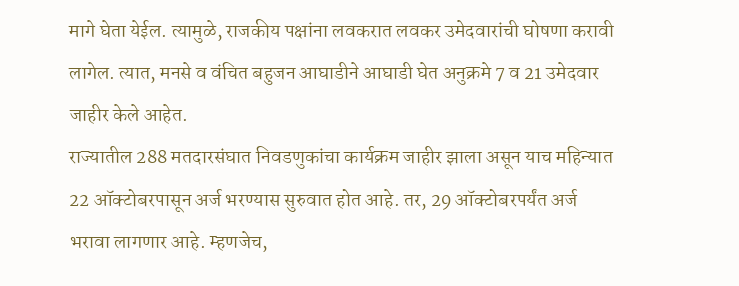मागे घेता येईल. त्यामुळे, राजकीय पक्षांना लवकरात लवकर उमेदवारांची घोषणा करावी लागेल. त्यात, मनसे व वंचित बहुजन आघाडीने आघाडी घेत अनुक्रमे 7 व 21 उमेदवार जाहीर केले आहेत.
राज्यातील 288 मतदारसंघात निवडणुकांचा कार्यक्रम जाहीर झाला असून याच महिन्यात 22 ऑक्टोबरपासून अर्ज भरण्यास सुरुवात होत आहे. तर, 29 ऑक्टोबरपर्यंत अर्ज भरावा लागणार आहे. म्हणजेच,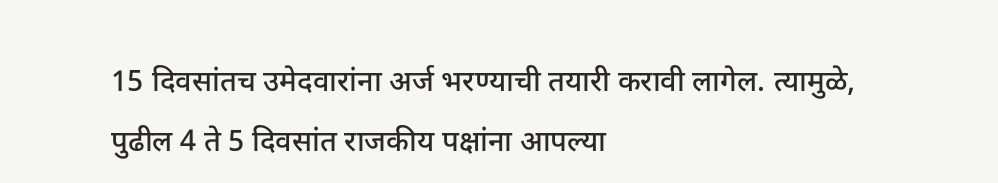15 दिवसांतच उमेदवारांना अर्ज भरण्याची तयारी करावी लागेल. त्यामुळे, पुढील 4 ते 5 दिवसांत राजकीय पक्षांना आपल्या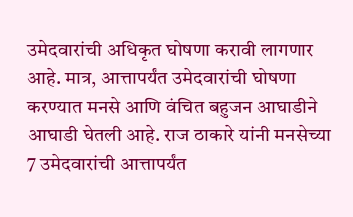उमेदवारांची अधिकृत घोषणा करावी लागणार आहे. मात्र, आत्तापर्यंत उमेदवारांची घोषणा करण्यात मनसे आणि वंचित बहुजन आघाडीने आघाडी घेतली आहे. राज ठाकारे यांनी मनसेच्या 7 उमेदवारांची आत्तापर्यंत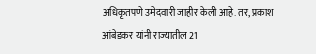अधिकृतपणे उमेदवारी जाहीर केली आहे. तर, प्रकाश आंबेडकर यांनी राज्यातील 21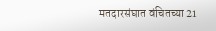मतदारसंघात वंचितच्या 21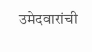उमेदवारांची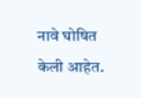नावे घोषित केली आहेत.